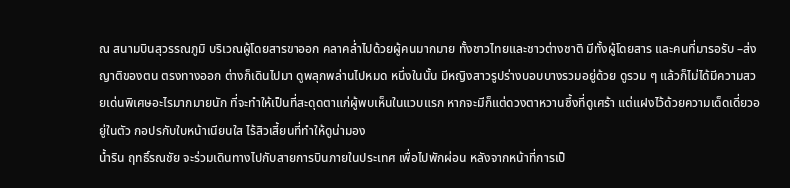ณ สนามบินสุวรรณภูมิ บริเวณผู้โดยสารขาออก คลาคล่ำไปด้วยผู้คนมากมาย ทั้งชาวไทยและชาวต่างชาติ มีทั้งผู้โดยสาร และคนที่มารอรับ –ส่ง ญาติของตน ตรงทางออก ต่างก็เดินไปมา ดูพลุกพล่านไปหมด หนึ่งในนั้น มีหญิงสาวรูปร่างบอบบางรวมอยู่ด้วย ดูรวม ๆ แล้วก็ไม่ได้มีความสวยเด่นพิเศษอะไรมากมายนัก ที่จะทำให้เป็นที่สะดุดตาแก่ผู้พบเห็นในแวบแรก หากจะมีก็แต่ดวงตาหวานซึ้งที่ดูเศร้า แต่แฝงไว้ด้วยความเด็ดเดี่ยวอยู่ในตัว กอปรกับใบหน้าเนียนใส ไร้สิวเสี้ยนที่ทำให้ดูน่ามอง
น้ำริน ฤทธิ์รณชัย จะร่วมเดินทางไปกับสายการบินภายในประเทศ เพื่อไปพักผ่อน หลังจากหน้าที่การเป็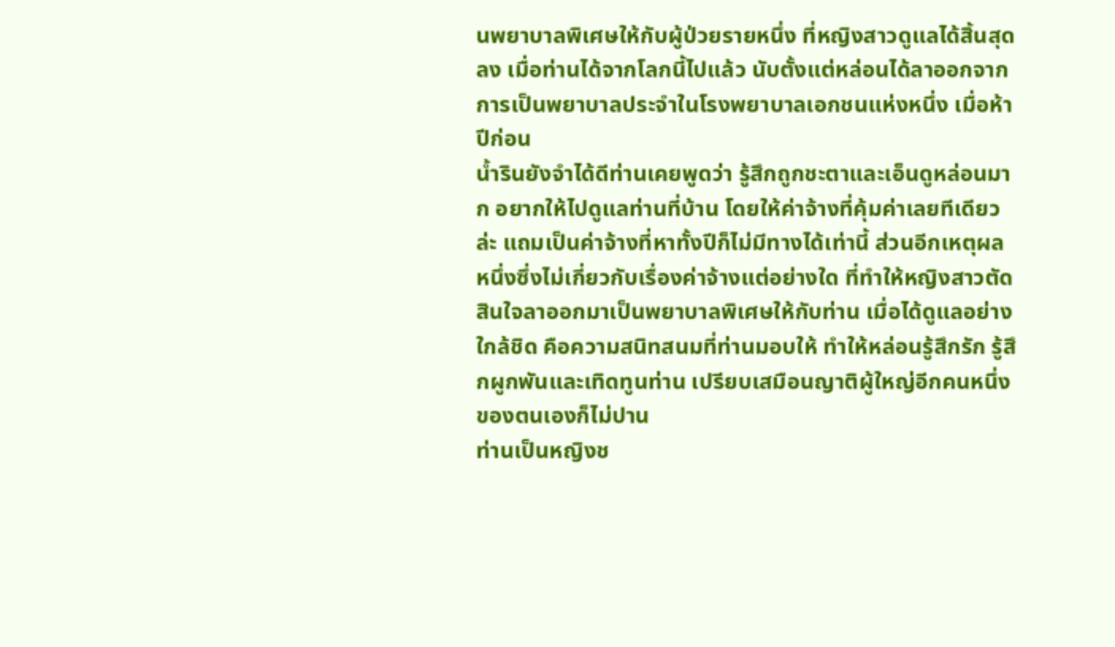นพยาบาลพิเศษให้กับผู้ป่วยรายหนึ่ง ที่หญิงสาวดูแลได้สิ้นสุดลง เมื่อท่านได้จากโลกนี้ไปแล้ว นับตั้งแต่หล่อนได้ลาออกจากการเป็นพยาบาลประจำในโรงพยาบาลเอกชนแห่งหนึ่ง เมื่อห้าปีก่อน
น้ำรินยังจำได้ดีท่านเคยพูดว่า รู้สึกถูกชะตาและเอ็นดูหล่อนมาก อยากให้ไปดูแลท่านที่บ้าน โดยให้ค่าจ้างที่คุ้มค่าเลยทีเดียวล่ะ แถมเป็นค่าจ้างที่หาทั้งปีก็ไม่มีทางได้เท่านี้ ส่วนอีกเหตุผลหนึ่งซึ่งไม่เกี่ยวกับเรื่องค่าจ้างแต่อย่างใด ที่ทำให้หญิงสาวตัดสินใจลาออกมาเป็นพยาบาลพิเศษให้กับท่าน เมื่อได้ดูแลอย่างใกล้ชิด คือความสนิทสนมที่ท่านมอบให้ ทำให้หล่อนรู้สึกรัก รู้สึกผูกพันและเทิดทูนท่าน เปรียบเสมือนญาติผู้ใหญ่อีกคนหนึ่งของตนเองก็ไม่ปาน
ท่านเป็นหญิงช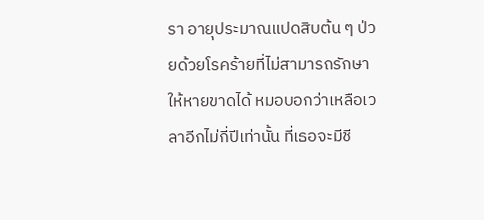รา อายุประมาณแปดสิบต้น ๆ ป่วยด้วยโรคร้ายที่ไม่สามารถรักษาให้หายขาดได้ หมอบอกว่าเหลือเวลาอีกไม่กี่ปีเท่านั้น ที่เธอจะมีชี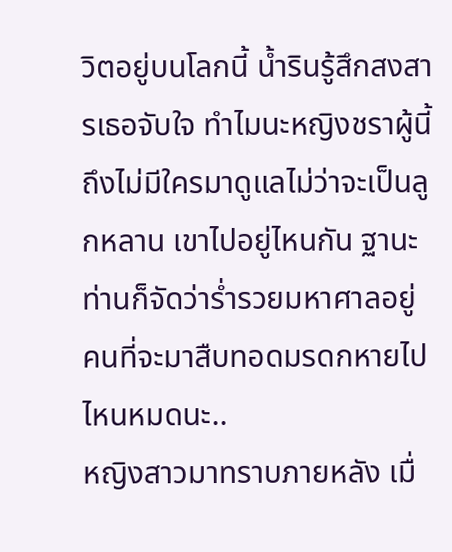วิตอยู่บนโลกนี้ น้ำรินรู้สึกสงสารเธอจับใจ ทำไมนะหญิงชราผู้นี้ถึงไม่มีใครมาดูแลไม่ว่าจะเป็นลูกหลาน เขาไปอยู่ไหนกัน ฐานะท่านก็จัดว่าร่ำรวยมหาศาลอยู่ คนที่จะมาสืบทอดมรดกหายไปไหนหมดนะ..
หญิงสาวมาทราบภายหลัง เมื่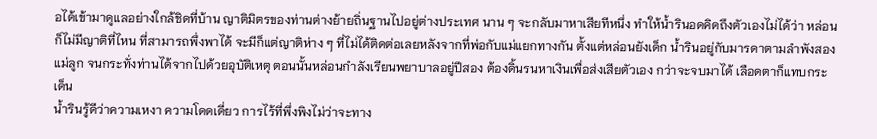อได้เข้ามาดูแลอย่างใกล้ชิดที่บ้าน ญาติมิตรของท่านต่างย้ายถิ่นฐานไปอยู่ต่างประเทศ นาน ๆ จะกลับมาหาเสียทีหนึ่ง ทำให้น้ำรินอดคิดถึงตัวเองไม่ได้ว่า หล่อนก็ไม่มีญาติที่ไหน ที่สามารถพึ่งพาได้ จะมีก็แต่ญาติห่าง ๆ ที่ไม่ได้ติดต่อเลยหลังจากที่พ่อกับแม่แยกทางกัน ตั้งแต่หล่อนยังเด็ก น้ำรินอยู่กับมารดาตามลำพังสองแม่ลูก จนกระทั่งท่านได้จากไปด้วยอุบัติเหตุ ตอนนั้นหล่อนกำลังเรียนพยาบาลอยู่ปีสอง ต้องดิ้นรนหาเงินเพื่อส่งเสียตัวเอง กว่าจะจบมาได้ เลือดตาก็แทบกระเด็น
น้ำรินรู้ดีว่าความเหงา ความโดดเดี่ยว การไร้ที่พึ่งพิงไม่ว่าจะทาง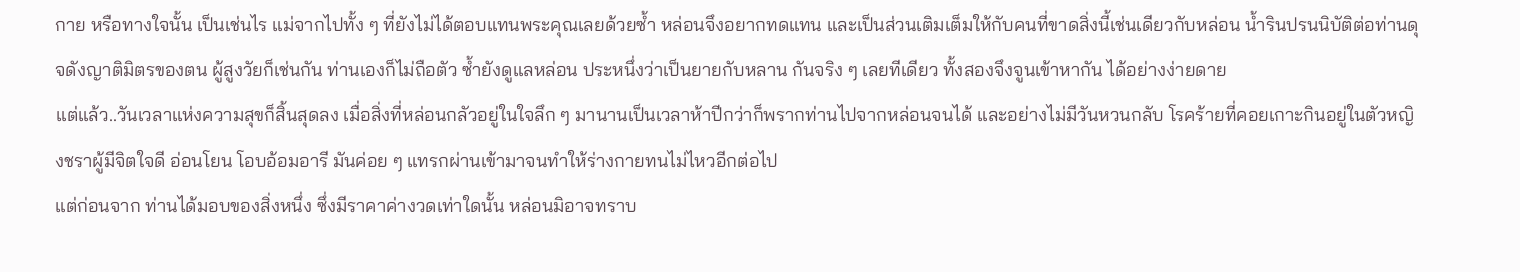กาย หรือทางใจนั้น เป็นเช่นไร แม่จากไปทั้ง ๆ ที่ยังไม่ได้ตอบแทนพระคุณเลยด้วยซ้ำ หล่อนจึงอยากทดแทน และเป็นส่วนเติมเต็มให้กับคนที่ขาดสิ่งนี้เช่นเดียวกับหล่อน น้ำรินปรนนิบัติต่อท่านดุจดังญาติมิตรของตน ผู้สูงวัยก็เช่นกัน ท่านเองก็ไม่ถือตัว ซ้ำยังดูแลหล่อน ประหนึ่งว่าเป็นยายกับหลาน กันจริง ๆ เลยทีเดียว ทั้งสองจึงจูนเข้าหากัน ได้อย่างง่ายดาย
แต่แล้ว..วันเวลาแห่งความสุขก็สิ้นสุดลง เมื่อสิ่งที่หล่อนกลัวอยู่ในใจลึก ๆ มานานเป็นเวลาห้าปีกว่าก็พรากท่านไปจากหล่อนจนได้ และอย่างไม่มีวันหวนกลับ โรคร้ายที่คอยเกาะกินอยู่ในตัวหญิงชราผู้มีจิตใจดี อ่อนโยน โอบอ้อมอารี มันค่อย ๆ แทรกผ่านเข้ามาจนทำให้ร่างกายทนไม่ไหวอีกต่อไป
แต่ก่อนจาก ท่านได้มอบของสิ่งหนึ่ง ซึ่งมีราคาค่างวดเท่าใดนั้น หล่อนมิอาจทราบ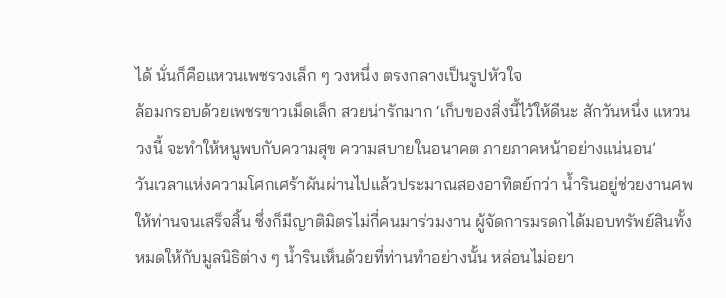ได้ นั่นก็คือแหวนเพชรวงเล็ก ๆ วงหนึ่ง ตรงกลางเป็นรูปหัวใจ
ล้อมกรอบด้วยเพชรขาวเม็ดเล็ก สวยน่ารักมาก ‘เก็บของสิ่งนี้ไว้ให้ดีนะ สักวันหนึ่ง แหวนวงนี้ จะทำให้หนูพบกับความสุข ความสบายในอนาคต ภายภาคหน้าอย่างแน่นอน’
วันเวลาแห่งความโศกเศร้าผันผ่านไปแล้วประมาณสองอาทิตย์กว่า น้ำรินอยู่ช่วยงานศพให้ท่านจนเสร็จสิ้น ซึ่งก็มีญาติมิตรไม่กี่คนมาร่วมงาน ผู้จัดการมรดกได้มอบทรัพย์สินทั้งหมดให้กับมูลนิธิต่าง ๆ น้ำรินเห็นด้วยที่ท่านทำอย่างนั้น หล่อนไม่อยา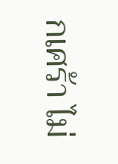กเศร้า ไม่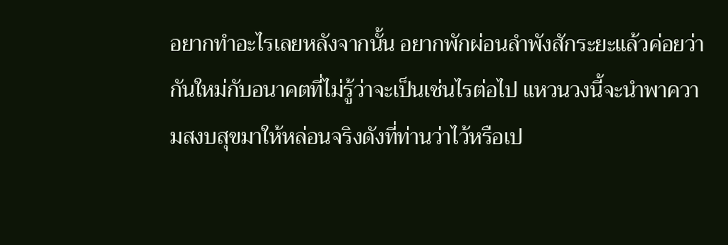อยากทำอะไรเลยหลังจากนั้น อยากพักผ่อนลำพังสักระยะแล้วค่อยว่ากันใหม่กับอนาคตที่ไม่รู้ว่าจะเป็นเช่นไรต่อไป แหวนวงนี้จะนำพาความสงบสุขมาให้หล่อนจริงดังที่ท่านว่าไว้หรือเป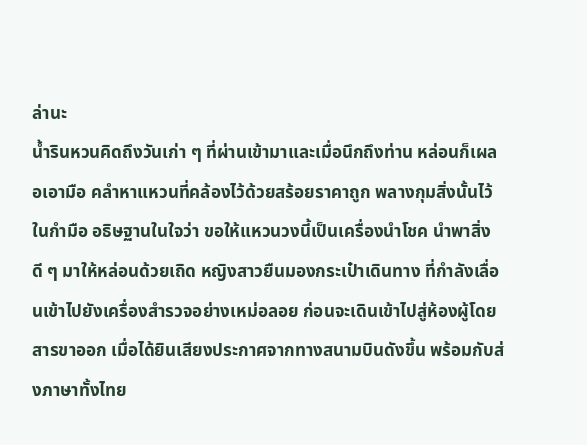ล่านะ
น้ำรินหวนคิดถึงวันเก่า ๆ ที่ผ่านเข้ามาและเมื่อนึกถึงท่าน หล่อนก็เผลอเอามือ คลำหาแหวนที่คล้องไว้ด้วยสร้อยราคาถูก พลางกุมสิ่งนั้นไว้ในกำมือ อธิษฐานในใจว่า ขอให้แหวนวงนี้เป็นเครื่องนำโชค นำพาสิ่งดี ๆ มาให้หล่อนด้วยเถิด หญิงสาวยืนมองกระเป๋าเดินทาง ที่กำลังเลื่อนเข้าไปยังเครื่องสำรวจอย่างเหม่อลอย ก่อนจะเดินเข้าไปสู่ห้องผู้โดยสารขาออก เมื่อได้ยินเสียงประกาศจากทางสนามบินดังขึ้น พร้อมกับส่งภาษาทั้งไทย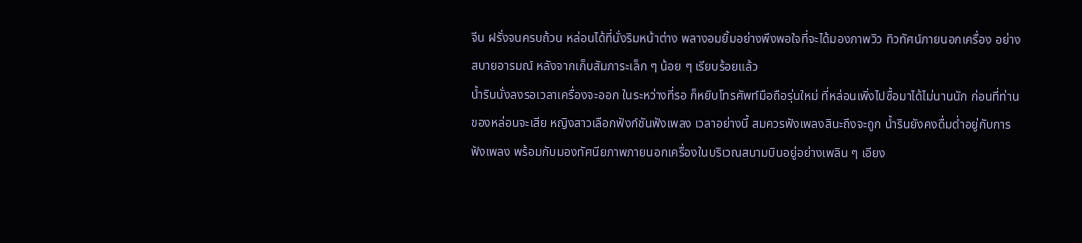จีน ฝรั่งจนครบถ้วน หล่อนได้ที่นั่งริมหน้าต่าง พลางอมยิ้มอย่างพึงพอใจที่จะได้มองภาพวิว ทิวทัศน์ภายนอกเครื่อง อย่างสบายอารมณ์ หลังจากเก็บสัมภาระเล็ก ๆ น้อย ๆ เรียบร้อยแล้ว
น้ำรินนั่งลงรอเวลาเครื่องจะออก ในระหว่างที่รอ ก็หยิบโทรศัพท์มือถือรุ่นใหม่ ที่หล่อนเพิ่งไปซื้อมาได้ไม่นานนัก ก่อนที่ท่านของหล่อนจะเสีย หญิงสาวเลือกฟังก์ชันฟังเพลง เวลาอย่างนี้ สมควรฟังเพลงสินะถึงจะถูก น้ำรินยังคงดื่มด่ำอยู่กับการฟังเพลง พร้อมกับมองทัศนียภาพภายนอกเครื่องในบริเวณสนามบินอยู่อย่างเพลิน ๆ เอียง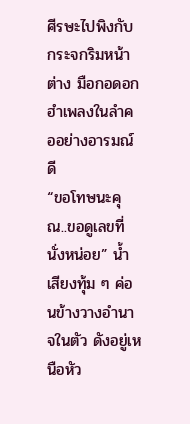ศีรษะไปพิงกับกระจกริมหน้าต่าง มือกอดอก ฮำเพลงในลำคออย่างอารมณ์ดี
“ขอโทษนะคุณ..ขอดูเลขที่นั่งหน่อย” น้ำเสียงทุ้ม ๆ ค่อนข้างวางอำนาจในตัว ดังอยู่เหนือหัว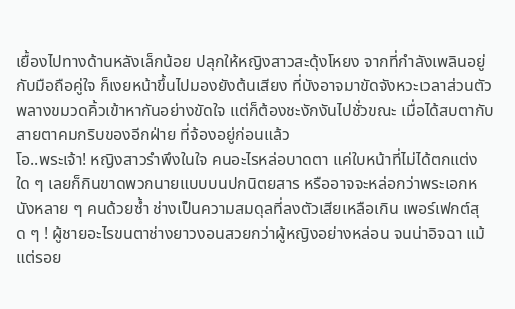เยื้องไปทางด้านหลังเล็กน้อย ปลุกให้หญิงสาวสะดุ้งโหยง จากที่กำลังเพลินอยู่กับมือถือคู่ใจ ก็เงยหน้าขึ้นไปมองยังต้นเสียง ที่บังอาจมาขัดจังหวะเวลาส่วนตัว พลางขมวดคิ้วเข้าหากันอย่างขัดใจ แต่ก็ต้องชะงักงันไปชั่วขณะ เมื่อได้สบตากับสายตาคมกริบของอีกฝ่าย ที่จ้องอยู่ก่อนแล้ว
โอ..พระเจ้า! หญิงสาวรำพึงในใจ คนอะไรหล่อบาดตา แค่ใบหน้าที่ไม่ได้ตกแต่งใด ๆ เลยก็กินขาดพวกนายแบบบนปกนิตยสาร หรืออาจจะหล่อกว่าพระเอกหนังหลาย ๆ คนด้วยซ้ำ ช่างเป็นความสมดุลที่ลงตัวเสียเหลือเกิน เพอร์เฟกต์สุด ๆ ! ผู้ชายอะไรขนตาช่างยาวงอนสวยกว่าผู้หญิงอย่างหล่อน จนน่าอิจฉา แม้แต่รอย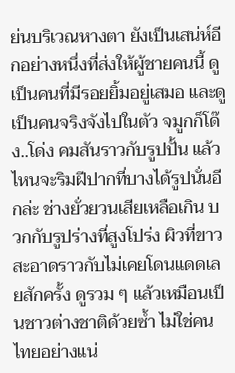ย่นบริเวณหางตา ยังเป็นเสน่ห์อีกอย่างหนึ่งที่ส่งให้ผู้ชายคนนี้ ดูเป็นคนที่มีรอยยิ้มอยู่เสมอ และดูเป็นคนจริงจังไปในตัว จมูกก็โด๊ง..โด่ง คมสันราวกับรูปปั้น แล้วไหนจะริมฝีปากที่บางได้รูปนั่นอีกล่ะ ช่างยั่วยวนเสียเหลือเกิน บวกกับรูปร่างที่สูงโปร่ง ผิวที่ขาวสะอาดราวกับไม่เคยโดนแดดเลยสักครั้ง ดูรวม ๆ แล้วเหมือนเป็นชาวต่างชาติด้วยซ้ำ ไม่ใช่คนไทยอย่างแน่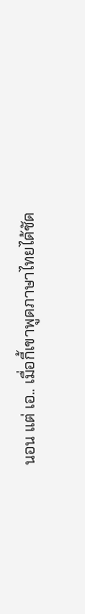นอน แต่ เอ.. เมื่อกี้เขาพูดภาษาไทยได้ชัด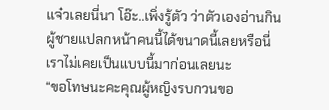แจ๋วเลยนี่นา โอ๊ะ..เพิ่งรู้ตัว ว่าตัวเองอ่านกินผู้ชายแปลกหน้าคนนี้ได้ขนาดนี้เลยหรือนี่ เราไม่เคยเป็นแบบนี้มาก่อนเลยนะ
“ขอโทษนะคะคุณผู้หญิงรบกวนขอ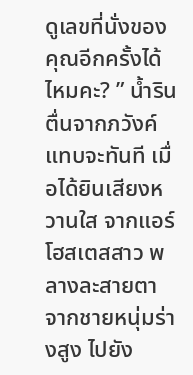ดูเลขที่นั่งของคุณอีกครั้งได้ไหมคะ? ” น้ำรินตื่นจากภวังค์แทบจะทันที เมื่อได้ยินเสียงหวานใส จากแอร์โฮสเตสสาว พลางละสายตาจากชายหนุ่มร่างสูง ไปยัง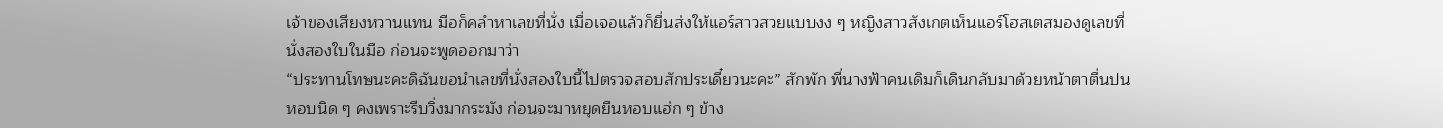เจ้าของเสียงหวานแทน มือก็คลำหาเลขที่นั่ง เมื่อเจอแล้วก็ยื่นส่งให้แอร์สาวสวยแบบงง ๆ หญิงสาวสังเกตเห็นแอร์โฮสเตสมองดูเลขที่นั่งสองใบในมือ ก่อนจะพูดออกมาว่า
“ประทานโทษนะคะดิฉันขอนำเลขที่นั่งสองใบนี้ไปตรวจสอบสักประเดี๋ยวนะคะ” สักพัก พี่นางฟ้าคนเดิมก็เดินกลับมาด้วยหน้าตาตื่นปนหอบนิด ๆ คงเพราะรีบวิ่งมากระมัง ก่อนจะมาหยุดยืนหอบแฮ่ก ๆ ข้าง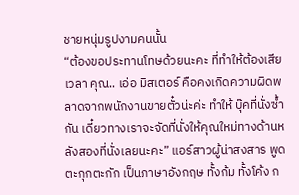ชายหนุ่มรูปงามคนนั้น
“ต้องขอประทานโทษด้วยนะคะ ที่ทำให้ต้องเสียเวลา คุณ.. เอ่อ มิสเตอร์ คือคงเกิดความผิดพลาดจากพนักงานขายตั๋วน่ะค่ะ ทำให้ บุ๊คที่นั่งซ้ำกัน เดี๋ยวทางเราจะจัดที่นั่งให้คุณใหม่ทางด้านหลังสองที่นั่งเลยนะคะ” แอร์สาวผู้น่าสงสาร พูดตะกุกตะกัก เป็นภาษาอังกฤษ ทั้งก้ม ทั้งโค้ง ก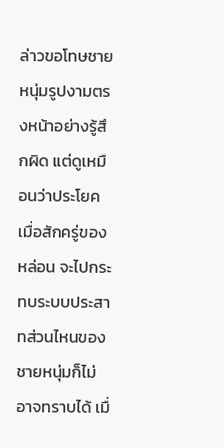ล่าวขอโทษชายหนุ่มรูปงามตรงหน้าอย่างรู้สึกผิด แต่ดูเหมือนว่าประโยคเมื่อสักครู่ของหล่อน จะไปกระทบระบบประสาทส่วนไหนของชายหนุ่มก็ไม่อาจทราบได้ เมื่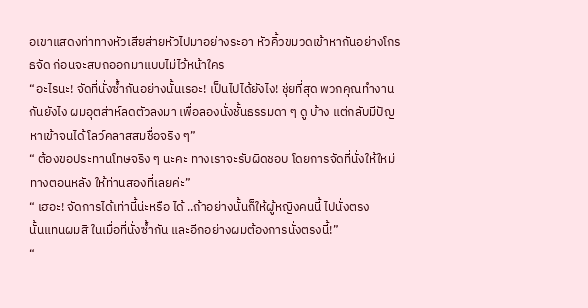อเขาแสดงท่าทางหัวเสียส่ายหัวไปมาอย่างระอา หัวคิ้วขมวดเข้าหากันอย่างโกรธจัด ก่อนจะสบถออกมาแบบไม่ไว้หน้าใคร
“อะไรนะ! จัดที่นั่งซ้ำกันอย่างนั้นเรอะ! เป็นไปได้ยังไง! ชุ่ยที่สุด พวกคุณทำงานกันยังไง ผมอุตส่าห์ลดตัวลงมา เพื่อลองนั่งชั้นธรรมดา ๆ ดู บ้าง แต่กลับมีปัญหาเข้าจนได้ โลว์คลาสสมชื่อจริง ๆ”
“ ต้องขอประทานโทษจริง ๆ นะคะ ทางเราจะรับผิดชอบ โดยการจัดที่นั่งให้ใหม่ทางตอนหลัง ให้ท่านสองที่เลยค่ะ”
“ เฮอะ! จัดการได้เท่านี้น่ะหรือ ได้ ..ถ้าอย่างนั้นก็ให้ผู้หญิงคนนี้ ไปนั่งตรง
นั้นแทนผมสิ ในเมื่อที่นั่งซ้ำกัน และอีกอย่างผมต้องการนั่งตรงนี้!”
“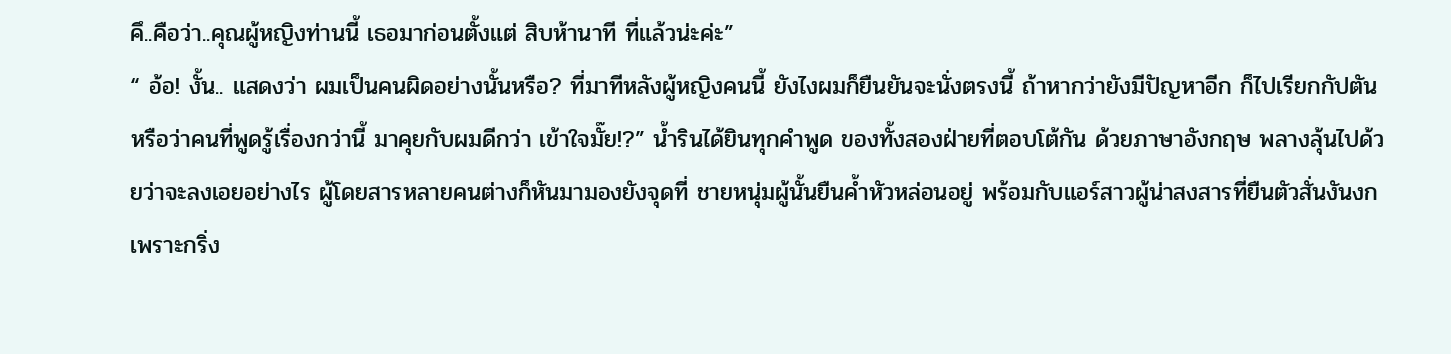คึ..คือว่า..คุณผู้หญิงท่านนี้ เธอมาก่อนตั้งแต่ สิบห้านาที ที่แล้วน่ะค่ะ”
“ อ้อ! งั้น.. แสดงว่า ผมเป็นคนผิดอย่างนั้นหรือ? ที่มาทีหลังผู้หญิงคนนี้ ยังไงผมก็ยืนยันจะนั่งตรงนี้ ถ้าหากว่ายังมีปัญหาอีก ก็ไปเรียกกัปตัน หรือว่าคนที่พูดรู้เรื่องกว่านี้ มาคุยกับผมดีกว่า เข้าใจมั๊ย!?” น้ำรินได้ยินทุกคำพูด ของทั้งสองฝ่ายที่ตอบโต้กัน ด้วยภาษาอังกฤษ พลางลุ้นไปด้วยว่าจะลงเอยอย่างไร ผู้โดยสารหลายคนต่างก็หันมามองยังจุดที่ ชายหนุ่มผู้นั้นยืนค้ำหัวหล่อนอยู่ พร้อมกับแอร์สาวผู้น่าสงสารที่ยืนตัวสั่นงันงก เพราะกริ่ง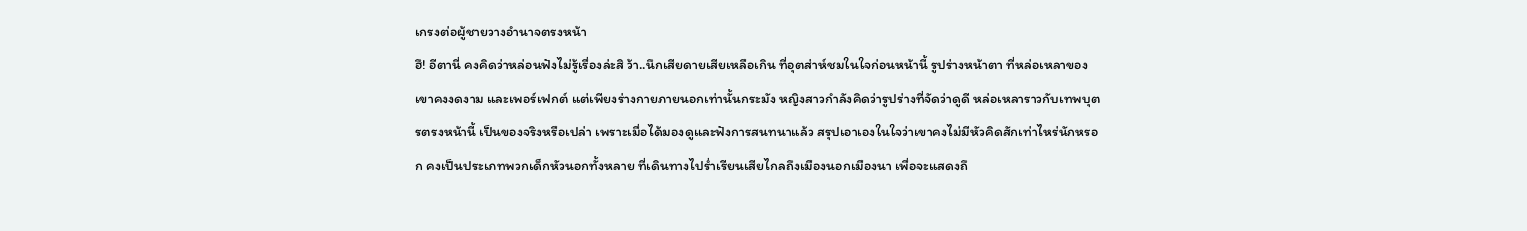เกรงต่อผู้ชายวางอำนาจตรงหน้า
ฮึ! อีตานี่ คงคิดว่าหล่อนฟังไม่รู้เรื่องล่ะสิ ว้า..นึกเสียดายเสียเหลือเกิน ที่อุตส่าห์ชมในใจก่อนหน้านี้ รูปร่างหน้าตา ที่หล่อเหลาของเขาคงงดงาม และเพอร์เฟกต์ แต่เพียงร่างกายภายนอกเท่านั้นกระมัง หญิงสาวกำลังคิดว่ารูปร่างที่จัดว่าดูดี หล่อเหลาราวกับเทพบุตรตรงหน้านี้ เป็นของจริงหรือเปล่า เพราะเมื่อได้มองดูและฟังการสนทนาแล้ว สรุปเอาเองในใจว่าเขาคงไม่มีหัวคิดสักเท่าไหร่นักหรอก คงเป็นประเภทพวกเด็กหัวนอกทั้งหลาย ที่เดินทางไปร่ำเรียนเสียไกลถึงเมืองนอกเมืองนา เพื่อจะแสดงถึ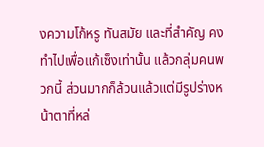งความโก้หรู ทันสมัย และที่สำคัญ คงทำไปเพื่อแก้เซ็งเท่านั้น แล้วกลุ่มคนพวกนี้ ส่วนมากก็ล้วนแล้วแต่มีรูปร่างหน้าตาที่หล่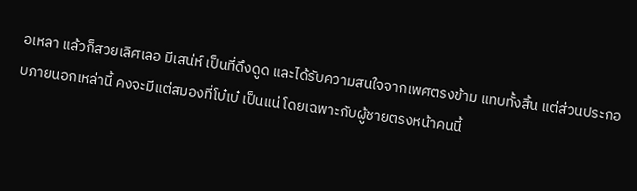อเหลา แล้วก็สวยเลิศเลอ มีเสน่ห์ เป็นที่ดึงดูด และได้รับความสนใจจากเพศตรงข้าม แทบทั้งสิ้น แต่ส่วนประกอบภายนอกเหล่านี้ คงจะมีแต่สมองที่โบ๋เบ๋ เป็นแน่ โดยเฉพาะกับผู้ชายตรงหน้าคนนี้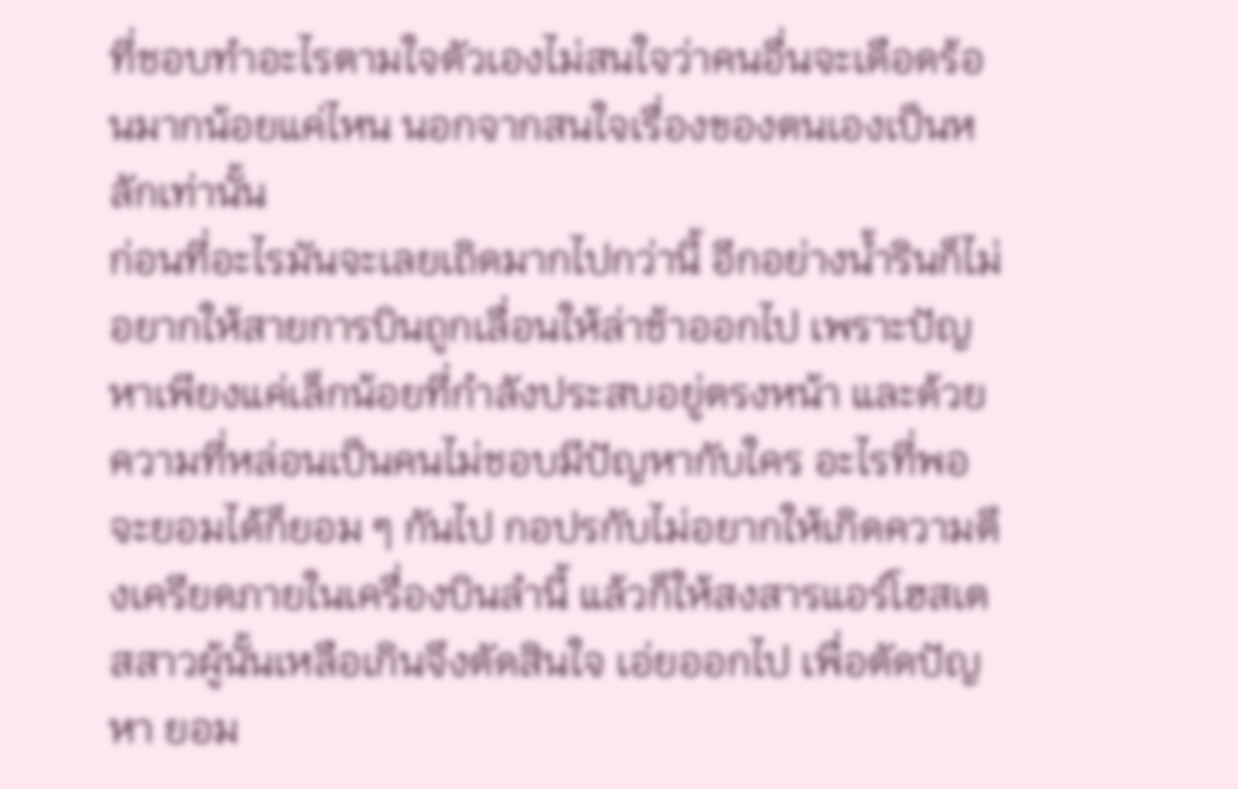ที่ชอบทำอะไรตามใจตัวเองไม่สนใจว่าคนอื่นจะเดือดร้อนมากน้อยแค่ไหน นอกจากสนใจเรื่องของตนเองเป็นหลักเท่านั้น
ก่อนที่อะไรมันจะเลยเถิดมากไปกว่านี้ อีกอย่างน้ำรินก็ไม่อยากให้สายการบินถูกเลื่อนให้ล่าช้าออกไป เพราะปัญหาเพียงแค่เล็กน้อยที่กำลังประสบอยู่ตรงหน้า และด้วยความที่หล่อนเป็นคนไม่ชอบมีปัญหากับใคร อะไรที่พอจะยอมได้ก็ยอม ๆ กันไป กอปรกับไม่อยากให้เกิดความตึงเครียดภายในเครื่องบินลำนี้ แล้วก็ให้สงสารแอร์โฮสเตสสาวผู้นั้นเหลือเกินจึงตัดสินใจ เอ่ยออกไป เพื่อตัดปัญหา ยอม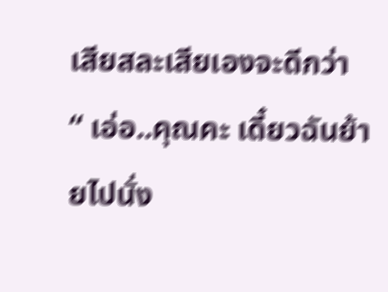เสียสละเสียเองจะดีกว่า
“ เอ่อ..คุณคะ เดี๋ยวฉันย้ายไปนั่ง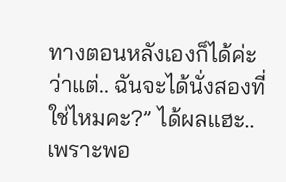ทางตอนหลังเองก็ได้ค่ะ ว่าแต่.. ฉันจะได้นั่งสองที่ใช่ไหมคะ?” ได้ผลแฮะ..เพราะพอ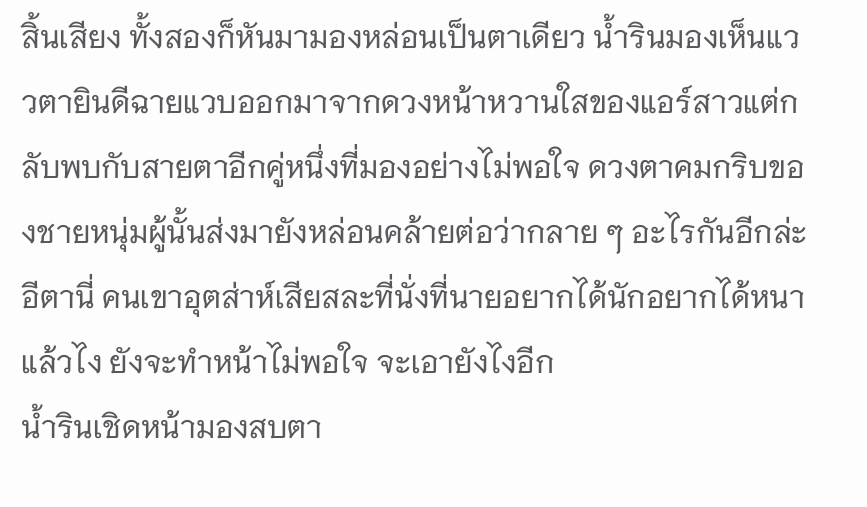สิ้นเสียง ทั้งสองก็หันมามองหล่อนเป็นตาเดียว น้ำรินมองเห็นแววตายินดีฉายแวบออกมาจากดวงหน้าหวานใสของแอร์สาวแต่กลับพบกับสายตาอีกคู่หนึ่งที่มองอย่างไม่พอใจ ดวงตาคมกริบของชายหนุ่มผู้นั้นส่งมายังหล่อนคล้ายต่อว่ากลาย ๆ อะไรกันอีกล่ะ อีตานี่ คนเขาอุตส่าห์เสียสละที่นั่งที่นายอยากได้นักอยากได้หนาแล้วไง ยังจะทำหน้าไม่พอใจ จะเอายังไงอีก
น้ำรินเชิดหน้ามองสบตา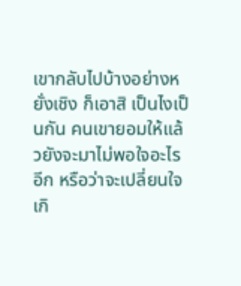เขากลับไปบ้างอย่างหยั่งเชิง ก็เอาสิ เป็นไงเป็นกัน คนเขายอมให้แล้วยังจะมาไม่พอใจอะไรอีก หรือว่าจะเปลี่ยนใจ เกิ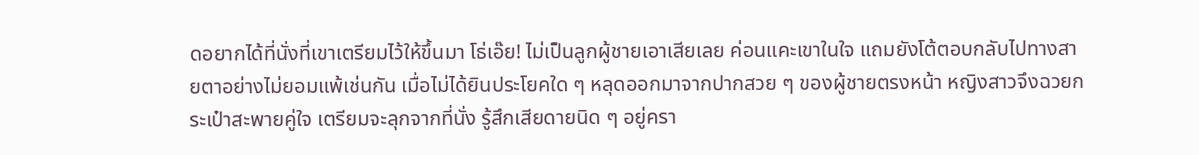ดอยากได้ที่นั่งที่เขาเตรียมไว้ให้ขึ้นมา โธ่เอ๊ย! ไม่เป็นลูกผู้ชายเอาเสียเลย ค่อนแคะเขาในใจ แถมยังโต้ตอบกลับไปทางสายตาอย่างไม่ยอมแพ้เช่นกัน เมื่อไม่ได้ยินประโยคใด ๆ หลุดออกมาจากปากสวย ๆ ของผู้ชายตรงหน้า หญิงสาวจึงฉวยกระเป๋าสะพายคู่ใจ เตรียมจะลุกจากที่นั่ง รู้สึกเสียดายนิด ๆ อยู่ครา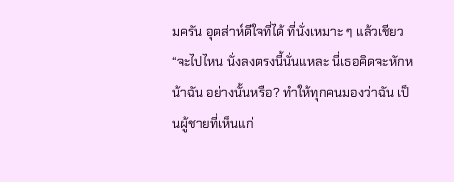มครัน อุตส่าห์ดีใจที่ได้ ที่นั่งเหมาะ ๆ แล้วเชียว
“จะไปไหน นั่งลงตรงนี้นั่นแหละ นี่เธอคิดจะหักหน้าฉัน อย่างนั้นหรือ? ทำให้ทุกคนมองว่าฉัน เป็นผู้ชายที่เห็นแก่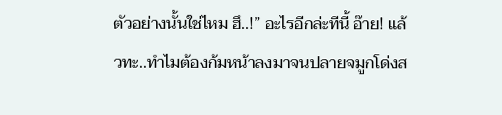ตัวอย่างนั้นใช่ไหม ฮึ..!” อะไรอีกล่ะทีนี้ อ๊าย! แล้วทะ..ทำไมต้องก้มหน้าลงมาจนปลายจมูกโด่งส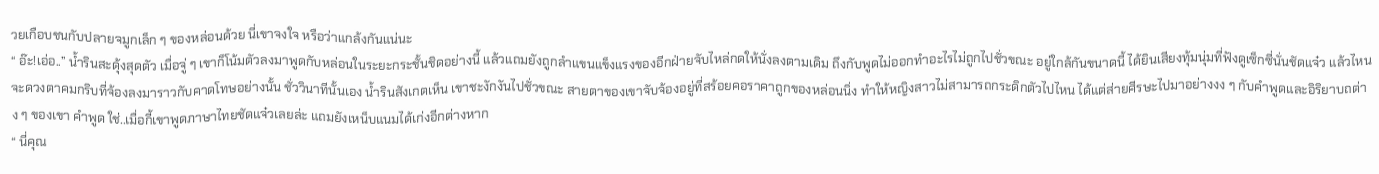วยเกือบชนกับปลายจมูกเล็ก ๆ ของหล่อนด้วย นี่เขาจงใจ หรือว่าแกล้งกันแน่นะ
“ อ๊ะ!เอ่อ..” น้ำรินสะดุ้งสุดตัว เมื่อจู่ ๆ เขาก็โน้มตัวลงมาพูดกับหล่อนในระยะกระชั้นชิดอย่างนี้ แล้วแถมยังถูกลำแขนแข็งแรงของอีกฝ่ายจับไหล่กดให้นั่งลงตามเดิม ถึงกับพูดไม่ออกทำอะไรไม่ถูกไปชั่วขณะ อยู่ใกล้กันขนาดนี้ ได้ยินเสียงทุ้มนุ่มที่ฟังดูเซ็กซี่นั่นชัดแจ๋ว แล้วไหนจะดวงตาคมกริบที่จ้องลงมาราวกับคาดโทษอย่างนั้น ชั่ววินาทีนั้นเอง น้ำรินสังเกตเห็น เขาชะงักงันไปชั่วขณะ สายตาของเขาจับจ้องอยู่ที่สร้อยคอราคาถูกของหล่อนนิ่ง ทำให้หญิงสาวไม่สามารถกระดิกตัวไปไหน ได้แต่ส่ายศีรษะไปมาอย่างงง ๆ กับคำพูดและอิริยาบถต่าง ๆ ของเขา คำพูด ใช่..เมื่อกี้เขาพูดภาษาไทยชัดแจ๋วเลยล่ะ แถมยังเหน็บแนมได้เก่งอีกต่างหาก
“ นี่คุณ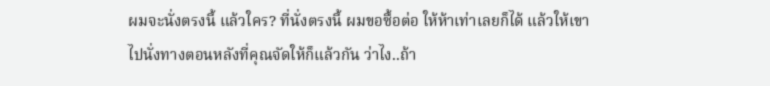ผมจะนั่งตรงนี้ แล้วใคร? ที่นั่งตรงนี้ ผมขอซื้อต่อ ให้ห้าเท่าเลยก็ได้ แล้วให้เขาไปนั่งทางตอนหลังที่คุณจัดให้ก็แล้วกัน ว่าไง..ถ้า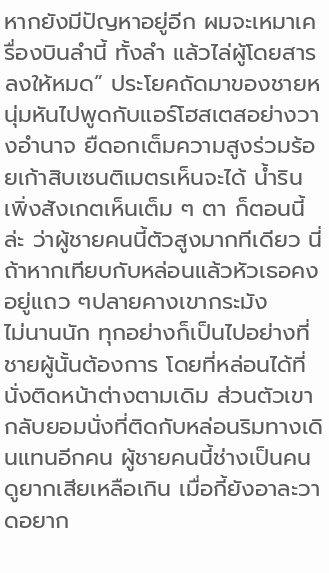หากยังมีปัญหาอยู่อีก ผมจะเหมาเครื่องบินลำนี้ ทั้งลำ แล้วไล่ผู้โดยสารลงให้หมด” ประโยคถัดมาของชายหนุ่มหันไปพูดกับแอร์โฮสเตสอย่างวางอำนาจ ยืดอกเต็มความสูงร่วมร้อยเก้าสิบเซนติเมตรเห็นจะได้ น้ำรินเพิ่งสังเกตเห็นเต็ม ๆ ตา ก็ตอนนี้ล่ะ ว่าผู้ชายคนนี้ตัวสูงมากทีเดียว นี่ถ้าหากเทียบกับหล่อนแล้วหัวเธอคงอยู่แถว ๆปลายคางเขากระมัง
ไม่นานนัก ทุกอย่างก็เป็นไปอย่างที่ชายผู้นั้นต้องการ โดยที่หล่อนได้ที่นั่งติดหน้าต่างตามเดิม ส่วนตัวเขากลับยอมนั่งที่ติดกับหล่อนริมทางเดินแทนอีกคน ผู้ชายคนนี้ช่างเป็นคนดูยากเสียเหลือเกิน เมื่อกี้ยังอาละวาดอยาก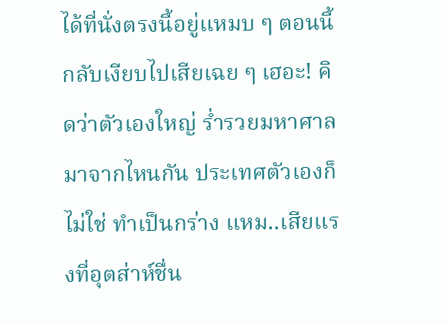ได้ที่นั่งตรงนี้อยู่แหมบ ๆ ตอนนี้กลับเงียบไปเสียเฉย ๆ เฮอะ! คิดว่าตัวเองใหญ่ ร่ำรวยมหาศาลมาจากไหนกัน ประเทศตัวเองก็ไม่ใช่ ทำเป็นกร่าง แหม..เสียแรงที่อุตส่าห์ชื่น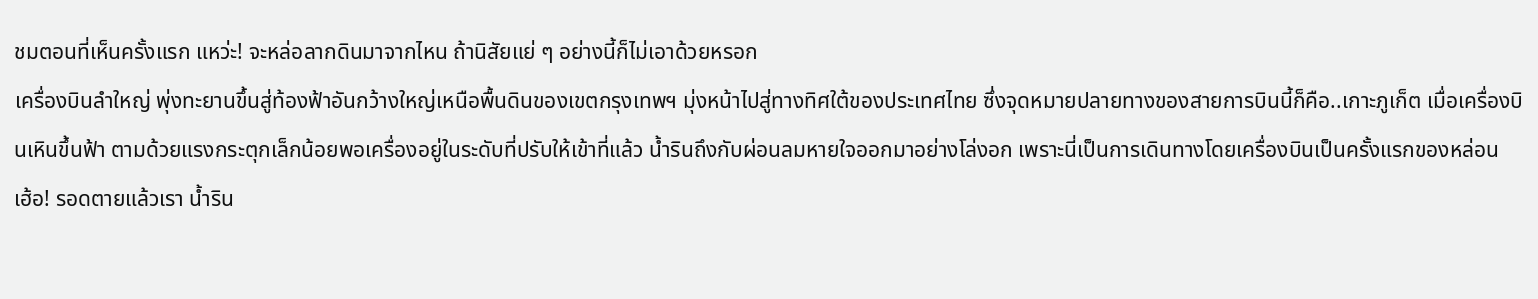ชมตอนที่เห็นครั้งแรก แหว่ะ! จะหล่อลากดินมาจากไหน ถ้านิสัยแย่ ๆ อย่างนี้ก็ไม่เอาด้วยหรอก
เครื่องบินลำใหญ่ พุ่งทะยานขึ้นสู่ท้องฟ้าอันกว้างใหญ่เหนือพื้นดินของเขตกรุงเทพฯ มุ่งหน้าไปสู่ทางทิศใต้ของประเทศไทย ซึ่งจุดหมายปลายทางของสายการบินนี้ก็คือ..เกาะภูเก็ต เมื่อเครื่องบินเหินขึ้นฟ้า ตามด้วยแรงกระตุกเล็กน้อยพอเครื่องอยู่ในระดับที่ปรับให้เข้าที่แล้ว น้ำรินถึงกับผ่อนลมหายใจออกมาอย่างโล่งอก เพราะนี่เป็นการเดินทางโดยเครื่องบินเป็นครั้งแรกของหล่อน
เฮ้อ! รอดตายแล้วเรา น้ำริน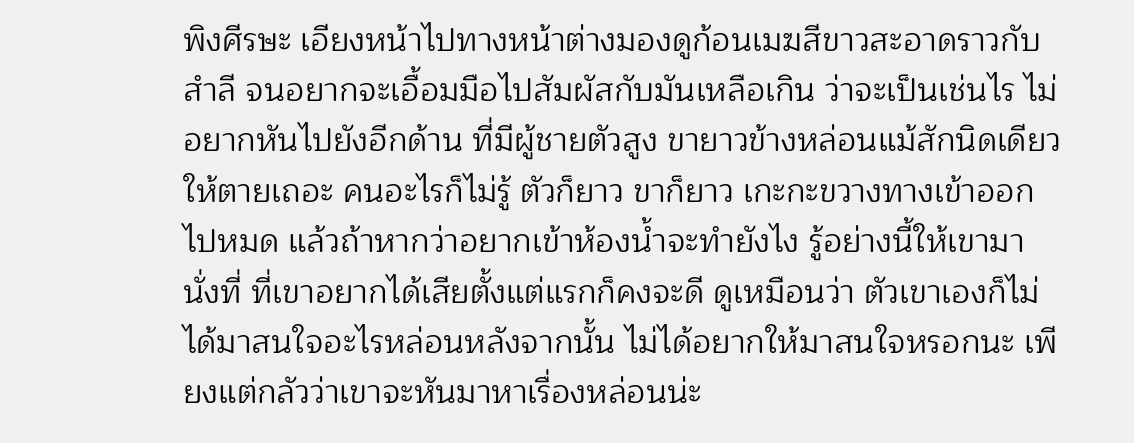พิงศีรษะ เอียงหน้าไปทางหน้าต่างมองดูก้อนเมฆสีขาวสะอาดราวกับสำลี จนอยากจะเอื้อมมือไปสัมผัสกับมันเหลือเกิน ว่าจะเป็นเช่นไร ไม่อยากหันไปยังอีกด้าน ที่มีผู้ชายตัวสูง ขายาวข้างหล่อนแม้สักนิดเดียวให้ตายเถอะ คนอะไรก็ไม่รู้ ตัวก็ยาว ขาก็ยาว เกะกะขวางทางเข้าออกไปหมด แล้วถ้าหากว่าอยากเข้าห้องน้ำจะทำยังไง รู้อย่างนี้ให้เขามานั่งที่ ที่เขาอยากได้เสียตั้งแต่แรกก็คงจะดี ดูเหมือนว่า ตัวเขาเองก็ไม่ได้มาสนใจอะไรหล่อนหลังจากนั้น ไม่ได้อยากให้มาสนใจหรอกนะ เพียงแต่กลัวว่าเขาจะหันมาหาเรื่องหล่อนน่ะ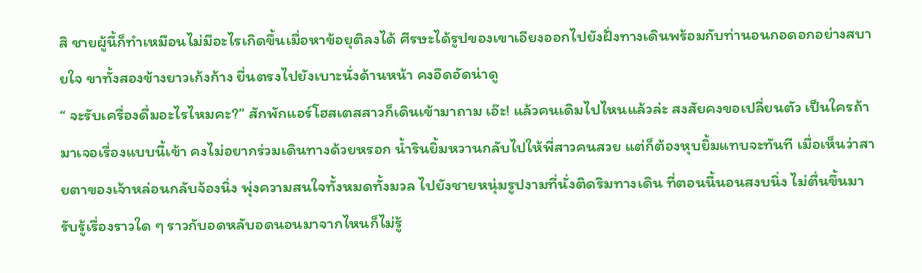สิ ชายผู้นี้ก็ทำเหมือนไม่มีอะไรเกิดขึ้นเมื่อหาข้อยุติลงได้ ศีรษะได้รูปของเขาเอียงออกไปยังฝั่งทางเดินพร้อมกับท่านอนกอดอกอย่างสบายใจ ขาทั้งสองข้างยาวเก้งก้าง ยื่นตรงไปยังเบาะนั่งด้านหน้า คงอึดอัดน่าดู
“ จะรับเครื่องดื่มอะไรไหมคะ?” สักพักแอร์โฮสเตสสาวก็เดินเข้ามาถาม เอ๊ะ! แล้วคนเดิมไปไหนแล้วล่ะ สงสัยคงขอเปลี่ยนตัว เป็นใครถ้ามาเจอเรื่องแบบนี้เข้า คงไม่อยากร่วมเดินทางด้วยหรอก น้ำรินยิ้มหวานกลับไปให้พี่สาวคนสวย แต่ก็ต้องหุบยิ้มแทบจะทันที เมื่อเห็นว่าสายตาของเจ้าหล่อนกลับจ้องนิ่ง พุ่งความสนใจทั้งหมดทั้งมวล ไปยังชายหนุ่มรูปงามที่นั่งติดริมทางเดิน ที่ตอนนี้นอนสงบนิ่ง ไม่ตื่นขึ้นมารับรู้เรื่องราวใด ๆ ราวกับอดหลับอดนอนมาจากไหนก็ไม่รู้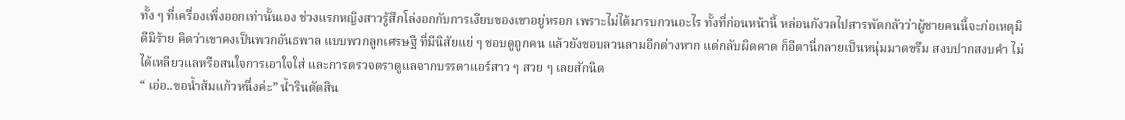ทั้ง ๆ ที่เครื่องเพิ่งออกเท่านั้นเอง ช่วงแรกหญิงสาวรู้สึกโล่งอกกับการเงียบของเขาอยู่หรอก เพราะไม่ได้มารบกวนอะไร ทั้งที่ก่อนหน้านี้ หล่อนกังวลไปสารพัดกลัวว่าผู้ชายคนนี้จะก่อเหตุมิดีมิร้าย คิดว่าเขาคงเป็นพวกอันธพาล แบบพวกลูกเศรษฐี ที่มีนิสัยแย่ ๆ ชอบดูถูกคน แล้วยังชอบลวนลามอีกต่างหาก แต่กลับผิดคาด ก็อีตานี่กลายเป็นหนุ่มมาดขรึม สงบปากสงบคำ ไม่ได้เหลียวแลหรือสนใจการเอาใจใส่ และการตรวจตราดูแลจากบรรดาแอร์สาว ๆ สวย ๆ เลยสักนิด
“ เอ่อ..ขอน้ำส้มแก้วหนึ่งค่ะ” น้ำรินตัดสิน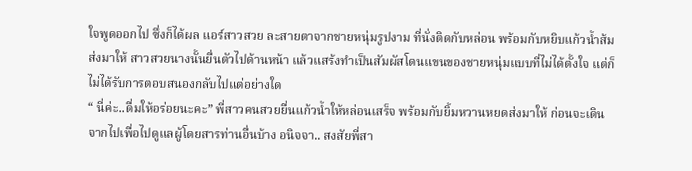ใจพูดออกไป ซึ่งก็ได้ผล แอร์สาวสวย ละสายตาจากชายหนุ่มรูปงาม ที่นั่งติดกับหล่อน พร้อมกับหยิบแก้วน้ำส้มส่งมาให้ สาวสวยนางนั้นยื่นตัวไปด้านหน้า แล้วแสร้งทำเป็นสัมผัสโดนแขนของชายหนุ่มแบบที่ไม่ได้ตั้งใจ แต่ก็ไม่ได้รับการตอบสนองกลับไปแต่อย่างใด
“ นี่ค่ะ..ดื่มให้อร่อยนะคะ” พี่สาวคนสวยยื่นแก้วน้ำให้หล่อนเสร็จ พร้อมกับยิ้มหวานหยดส่งมาให้ ก่อนจะเดินจากไปเพื่อไปดูแลผู้โดยสารท่านอื่นบ้าง อนิจจา.. สงสัยพี่สา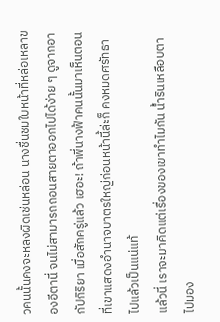วคนนั้นคงจะหลงผิดเช่นหล่อน นางชื่นชมใบหน้าที่หล่อเหลาของอีตานี่ จนไม่สามารถถอนสายตาออกไปได้ง่าย ๆ ดูจากอากัปกิริยา เมื่อสักครู่แล้ว เฮอะ! ถ้าพี่นางฟ้าคนนั้นมาเห็นตอนที่เขาแสดงอำนาจบาตรใหญ่ก่อนหน้านี้ล่ะก็ คงหมดศรัทธาไปแล้วเป็นแน่แท้
แล้วนี่ เราจะมาคิดแต่เรื่องของเขาทำไมกัน น้ำรินเหลือบตาไปมอง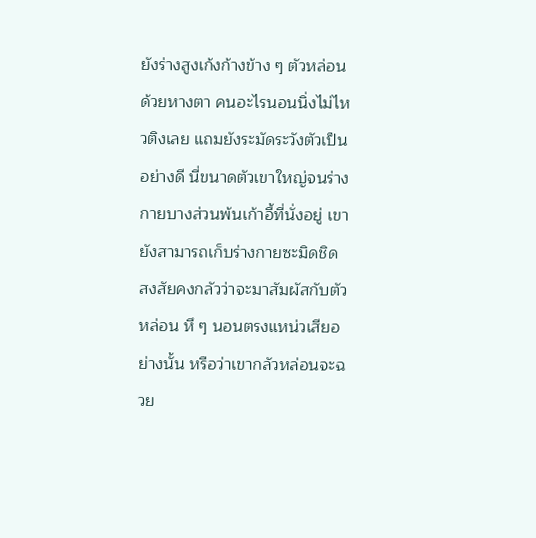ยังร่างสูงเก้งก้างข้าง ๆ ตัวหล่อนด้วยหางตา คนอะไรนอนนิ่งไม่ไหวติงเลย แถมยังระมัดระวังตัวเป็นอย่างดี นี่ขนาดตัวเขาใหญ่จนร่างกายบางส่วนพ้นเก้าอี้ที่นั่งอยู่ เขายังสามารถเก็บร่างกายซะมิดชิด สงสัยคงกลัวว่าจะมาสัมผัสกับตัวหล่อน หึ ๆ นอนตรงแหน่วเสียอย่างนั้น หรือว่าเขากลัวหล่อนจะฉวย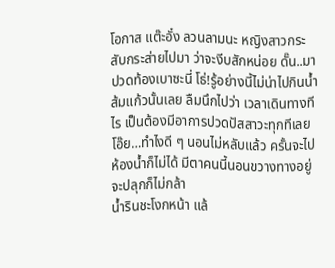โอกาส แต๊ะอั๋ง ลวนลามนะ หญิงสาวกระสับกระส่ายไปมา ว่าจะงีบสักหน่อย ดั๊น..มาปวดท้องเบาซะนี่ โธ่!รู้อย่างนี้ไม่น่าไปกินน้ำส้มแก้วนั้นเลย ลืมนึกไปว่า เวลาเดินทางทีไร เป็นต้องมีอาการปวดปัสสาวะทุกทีเลย โอ๊ย…ทำไงดี ๆ นอนไม่หลับแล้ว ครั้นจะไปห้องน้ำก็ไม่ได้ มีตาคนนี้นอนขวางทางอยู่ จะปลุกก็ไม่กล้า
น้ำรินชะโงกหน้า แล้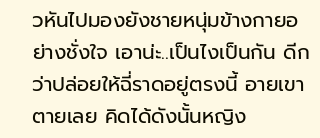วหันไปมองยังชายหนุ่มข้างกายอย่างชั่งใจ เอาน่ะ..เป็นไงเป็นกัน ดีกว่าปล่อยให้ฉี่ราดอยู่ตรงนี้ อายเขาตายเลย คิดได้ดังนั้นหญิง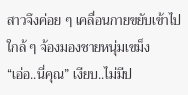สาวจึงค่อย ๆ เคลื่อนกายขยับเข้าไปใกล้ ๆ จ้องมองชายหนุ่มเขม็ง
“เอ่อ..นี่คุณ” เงียบ..ไม่มีป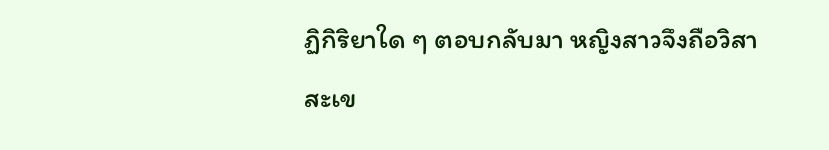ฏิกิริยาใด ๆ ตอบกลับมา หญิงสาวจึงถือวิสาสะเข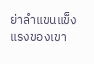ย่าลำแขนแข็งแรงของเขา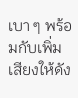เบา ๆ พร้อมกับเพิ่มเสียงให้ดัง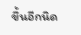ขึ้นอีกนิด